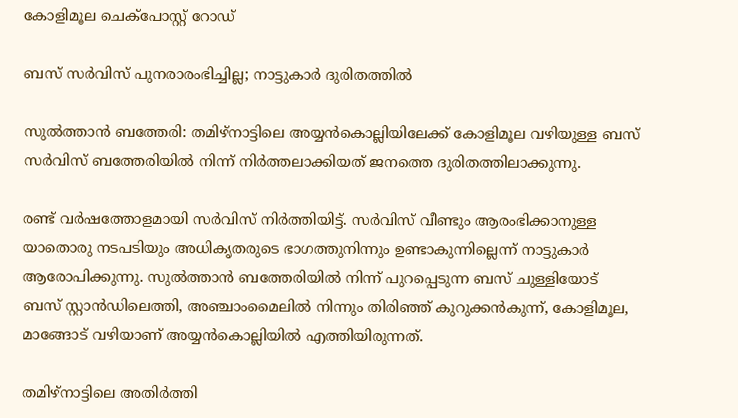കോളിമൂല ചെക്പോസ്റ്റ് റോഡ്

ബസ് സർവിസ് പുനരാരംഭിച്ചില്ല; നാട്ടുകാർ ദുരിതത്തിൽ

സുൽത്താൻ ബത്തേരി: തമിഴ്നാട്ടിലെ അയ്യൻകൊല്ലിയിലേക്ക് കോളിമൂല വഴിയുള്ള ബസ് സർവിസ് ബത്തേരിയിൽ നിന്ന് നിർത്തലാക്കിയത് ജനത്തെ ദുരിതത്തിലാക്കുന്നു.

രണ്ട് വർഷത്തോളമായി സർവിസ് നിർത്തിയിട്ട്. സർവിസ് വീണ്ടും ആരംഭിക്കാനുള്ള യാതൊരു നടപടിയും അധികൃതരുടെ ഭാഗത്തുനിന്നും ഉണ്ടാകുന്നില്ലെന്ന് നാട്ടുകാർ ആരോപിക്കുന്നു. സുൽത്താൻ ബത്തേരിയിൽ നിന്ന് പുറപ്പെടുന്ന ബസ് ചുള്ളിയോട് ബസ് സ്റ്റാൻഡിലെത്തി, അഞ്ചാംമൈലിൽ നിന്നും തിരിഞ്ഞ് കുറുക്കൻകുന്ന്, കോളിമൂല, മാങ്ങോട് വഴിയാണ് അയ്യൻകൊല്ലിയിൽ എത്തിയിരുന്നത്.

തമിഴ്നാട്ടിലെ അതിർത്തി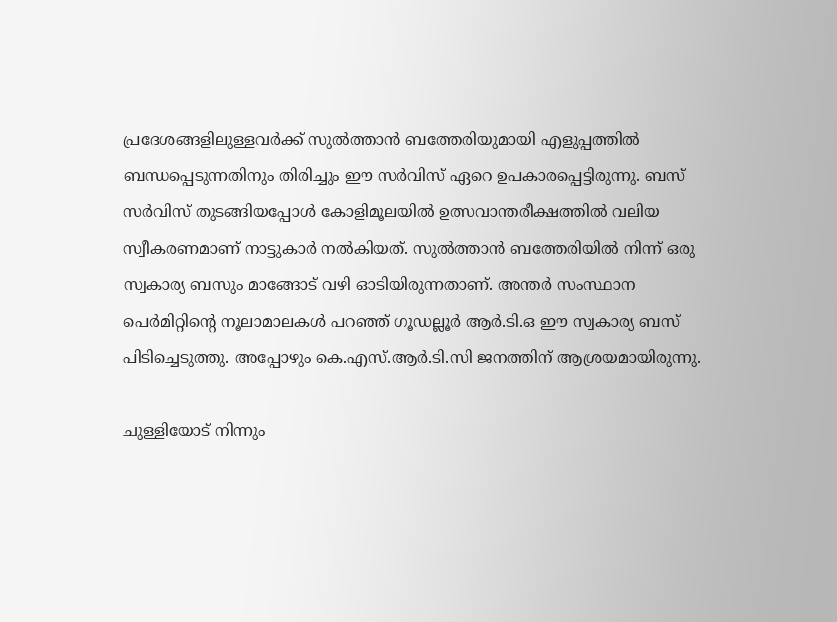പ്രദേശങ്ങളിലുള്ളവർക്ക് സുൽത്താൻ ബത്തേരിയുമായി എളുപ്പത്തിൽ ബന്ധപ്പെടുന്നതിനും തിരിച്ചും ഈ സർവിസ് ഏറെ ഉപകാരപ്പെട്ടിരുന്നു. ബസ് സർവിസ് തുടങ്ങിയപ്പോൾ കോളിമൂലയിൽ ഉത്സവാന്തരീക്ഷത്തിൽ വലിയ സ്വീകരണമാണ് നാട്ടുകാർ നൽകിയത്. സുൽത്താൻ ബത്തേരിയിൽ നിന്ന് ഒരു സ്വകാര്യ ബസും മാങ്ങോട് വഴി ഓടിയിരുന്നതാണ്. അന്തർ സംസ്ഥാന പെർമിറ്റിന്റെ നൂലാമാലകൾ പറഞ്ഞ് ഗൂഡല്ലൂർ ആർ.ടി.ഒ ഈ സ്വകാര്യ ബസ് പിടിച്ചെടുത്തു. അപ്പോഴും കെ.എസ്.ആർ.ടി.സി ജനത്തിന് ആശ്രയമായിരുന്നു.

ചുള്ളിയോട് നിന്നും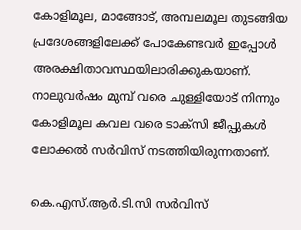കോളിമൂല, മാങ്ങോട്, അമ്പലമൂല തുടങ്ങിയ പ്രദേശങ്ങളിലേക്ക് പോകേണ്ടവർ ഇപ്പോൾ അരക്ഷിതാവസ്ഥയിലാരിക്കുകയാണ്. നാലുവർഷം മുമ്പ് വരെ ചുള്ളിയോട് നിന്നും കോളിമൂല കവല വരെ ടാക്സി ജീപ്പുകൾ ലോക്കൽ സർവിസ് നടത്തിയിരുന്നതാണ്.

കെ.എസ്.ആർ.ടി.സി സർവിസ്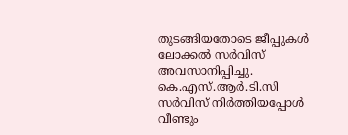തുടങ്ങിയതോടെ ജീപ്പുകൾ ലോക്കൽ സർവിസ് അവസാനിപ്പിച്ചു. കെ.എസ്.ആർ.ടി.സി സർവിസ് നിർത്തിയപ്പോൾ വീണ്ടും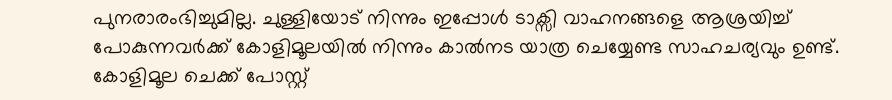പുനരാരംഭിച്ചുമില്ല. ചുള്ളിയോട് നിന്നും ഇപ്പോൾ ടാക്സി വാഹനങ്ങളെ ആശ്രയിച്ച് പോകുന്നവർക്ക് കോളിമൂലയിൽ നിന്നും കാൽനട യാത്ര ചെയ്യേണ്ട സാഹചര്യവും ഉണ്ട്. കോളിമൂല ചെക്ക് പോസ്റ്റ്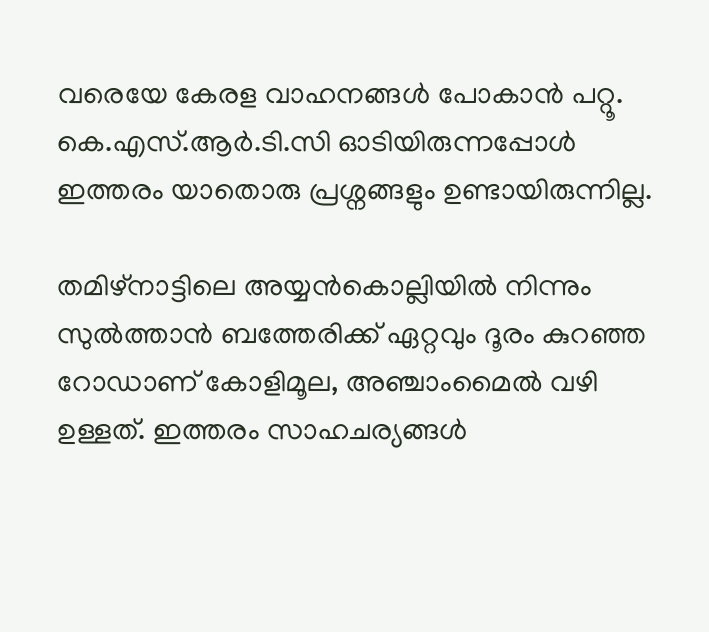വരെയേ കേരള വാഹനങ്ങൾ പോകാൻ പറ്റൂ. കെ.എസ്.ആർ.ടി.സി ഓടിയിരുന്നപ്പോൾ ഇത്തരം യാതൊരു പ്രശ്നങ്ങളും ഉണ്ടായിരുന്നില്ല.

തമിഴ്നാട്ടിലെ അയ്യൻകൊല്ലിയിൽ നിന്നും സുൽത്താൻ ബത്തേരിക്ക് ഏറ്റവും ദൂരം കുറഞ്ഞ റോഡാണ് കോളിമൂല, അഞ്ചാംമൈൽ വഴി ഉള്ളത്. ഇത്തരം സാഹചര്യങ്ങൾ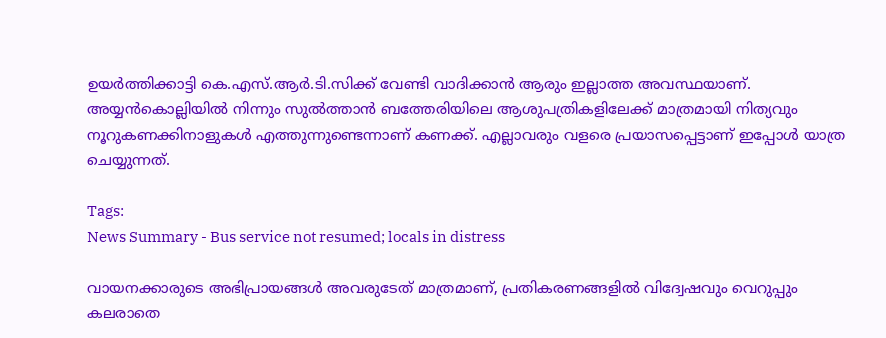ഉയർത്തിക്കാട്ടി കെ.എസ്.ആർ.ടി.സിക്ക് വേണ്ടി വാദിക്കാൻ ആരും ഇല്ലാത്ത അവസ്ഥയാണ്. അയ്യൻകൊല്ലിയിൽ നിന്നും സുൽത്താൻ ബത്തേരിയിലെ ആശുപത്രികളിലേക്ക് മാത്രമായി നിത്യവും നൂറുകണക്കിനാളുകൾ എത്തുന്നുണ്ടെന്നാണ് കണക്ക്. എല്ലാവരും വളരെ പ്രയാസപ്പെട്ടാണ് ഇപ്പോൾ യാത്ര ചെയ്യുന്നത്.

Tags:
News Summary - Bus service not resumed; locals in distress

വായനക്കാരുടെ അഭിപ്രായങ്ങള്‍ അവരുടേത് മാത്രമാണ്, പ്രതികരണങ്ങളിൽ വിദ്വേഷവും വെറുപ്പും കലരാതെ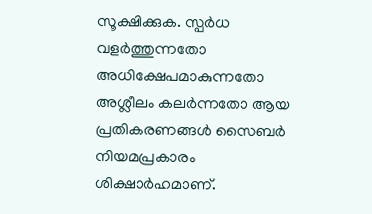സൂക്ഷിക്കുക. സ്പർധ വളർത്തുന്നതോ അധിക്ഷേപമാകുന്നതോ അശ്ലീലം കലർന്നതോ ആയ പ്രതികരണങ്ങൾ സൈബർ നിയമപ്രകാരം ശിക്ഷാർഹമാണ്.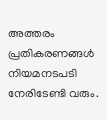അത്തരം പ്രതികരണങ്ങൾ നിയമനടപടി നേരിടേണ്ടി വരും.